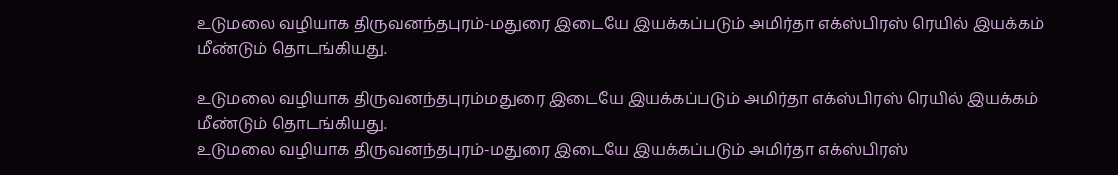உடுமலை வழியாக திருவனந்தபுரம்-மதுரை இடையே இயக்கப்படும் அமிர்தா எக்ஸ்பிரஸ் ரெயில் இயக்கம் மீண்டும் தொடங்கியது.

உடுமலை வழியாக திருவனந்தபுரம்மதுரை இடையே இயக்கப்படும் அமிர்தா எக்ஸ்பிரஸ் ரெயில் இயக்கம் மீண்டும் தொடங்கியது.
உடுமலை வழியாக திருவனந்தபுரம்-மதுரை இடையே இயக்கப்படும் அமிர்தா எக்ஸ்பிரஸ்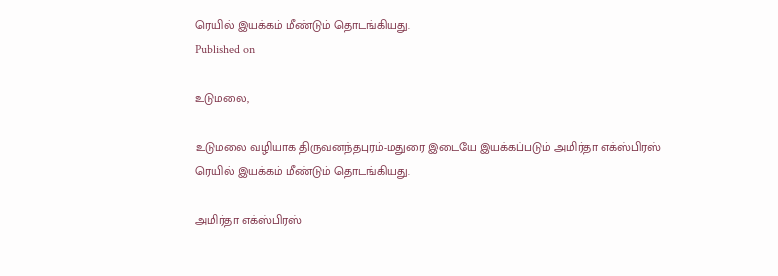ரெயில் இயக்கம் மீண்டும் தொடங்கியது.
Published on

உடுமலை,

உடுமலை வழியாக திருவனந்தபுரம்-மதுரை இடையே இயக்கப்படும் அமிர்தா எக்ஸ்பிரஸ் ரெயில் இயக்கம் மீண்டும் தொடங்கியது.

அமிர்தா எக்ஸ்பிரஸ்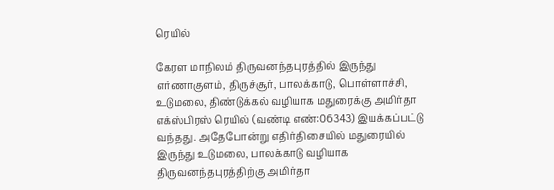ரெயில்

கேரள மாநிலம் திருவனந்தபுரத்தில் இருந்து எர்ணாகுளம், திருச்சூர், பாலக்காடு, பொள்ளாச்சி, உடுமலை, திண்டுக்கல் வழியாக மதுரைக்கு அமிர்தா எக்ஸ்பிரஸ் ரெயில் (வண்டி எண்:06343) இயக்கப்பட்டு வந்தது. அதேபோன்று எதிர்திசையில் மதுரையில் இருந்து உடுமலை, பாலக்காடு வழியாக திருவனந்தபுரத்திற்கு அமிர்தா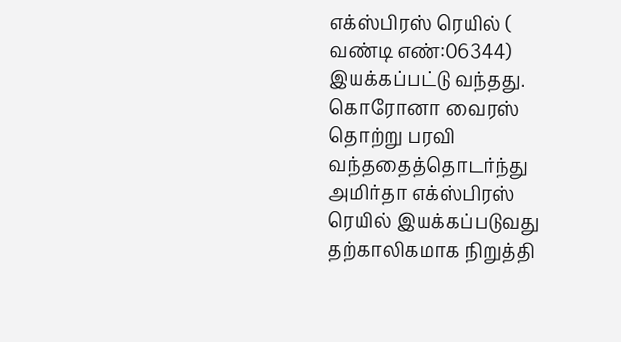எக்ஸ்பிரஸ் ரெயில் ( வண்டி எண்:06344) இயக்கப்பட்டு வந்தது. கொரோனா வைரஸ் தொற்று பரவி வந்ததைத்தொடர்ந்து அமிர்தா எக்ஸ்பிரஸ் ரெயில் இயக்கப்படுவது தற்காலிகமாக நிறுத்தி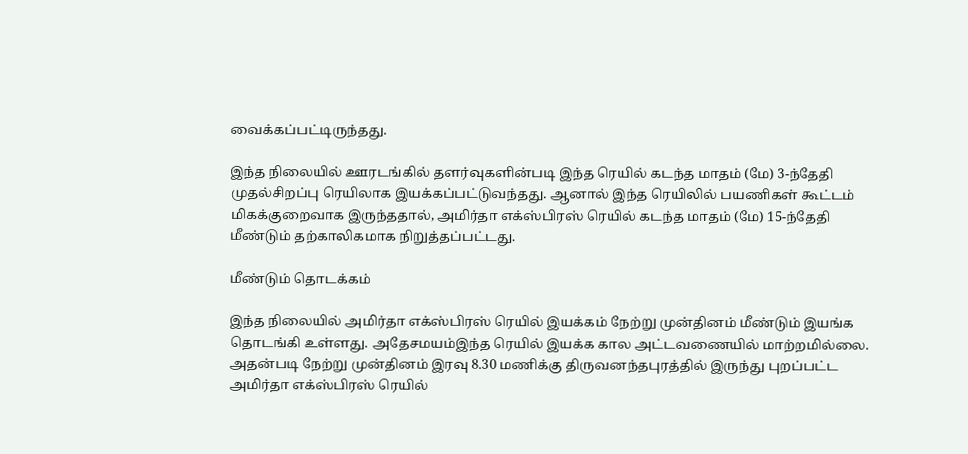வைக்கப்பட்டிருந்தது.

இந்த நிலையில் ஊரடங்கில் தளர்வுகளின்படி இந்த ரெயில் கடந்த மாதம் (மே) 3-ந்தேதி முதல்சிறப்பு ரெயிலாக இயக்கப்பட்டுவந்தது. ஆனால் இந்த ரெயிலில் பயணிகள் கூட்டம் மிகக்குறைவாக இருந்ததால், அமிர்தா எக்ஸ்பிரஸ் ரெயில் கடந்த மாதம் (மே) 15-ந்தேதி மீண்டும் தற்காலிகமாக நிறுத்தப்பட்டது.

மீண்டும் தொடக்கம்

இந்த நிலையில் அமிர்தா எக்ஸ்பிரஸ் ரெயில் இயக்கம் நேற்று முன்தினம் மீண்டும் இயங்க தொடங்கி உள்ளது. அதேசமயம்இந்த ரெயில் இயக்க கால அட்டவணையில் மாற்றமில்லை. அதன்படி நேற்று முன்தினம் இரவு 8.30 மணிக்கு திருவனந்தபுரத்தில் இருந்து புறப்பட்ட அமிர்தா எக்ஸ்பிரஸ் ரெயில்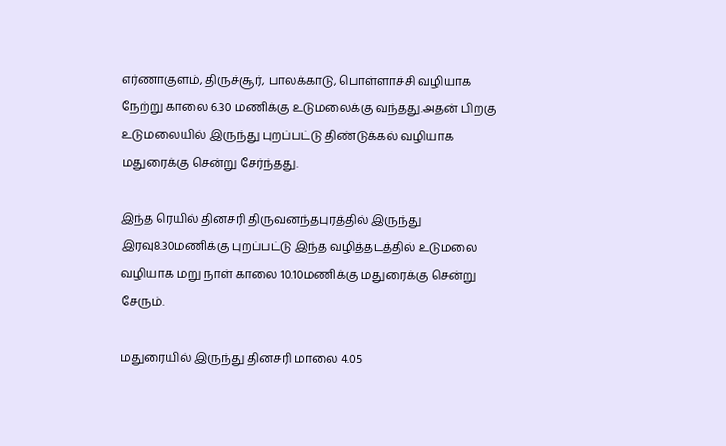எர்ணாகுளம், திருச்சூர், பாலக்காடு, பொள்ளாச்சி வழியாக நேற்று காலை 6.30 மணிக்கு உடுமலைக்கு வந்தது.அதன் பிறகு உடுமலையில் இருந்து புறப்பட்டு திண்டுக்கல் வழியாக மதுரைக்கு சென்று சேர்ந்தது.

இந்த ரெயில் தினசரி திருவனந்தபுரத்தில் இருந்து இரவு8.30மணிக்கு புறப்பட்டு இந்த வழித்தடத்தில் உடுமலை வழியாக மறு நாள் காலை 10.10மணிக்கு மதுரைக்கு சென்று சேரும்.

மதுரையில் இருந்து தினசரி மாலை 4.05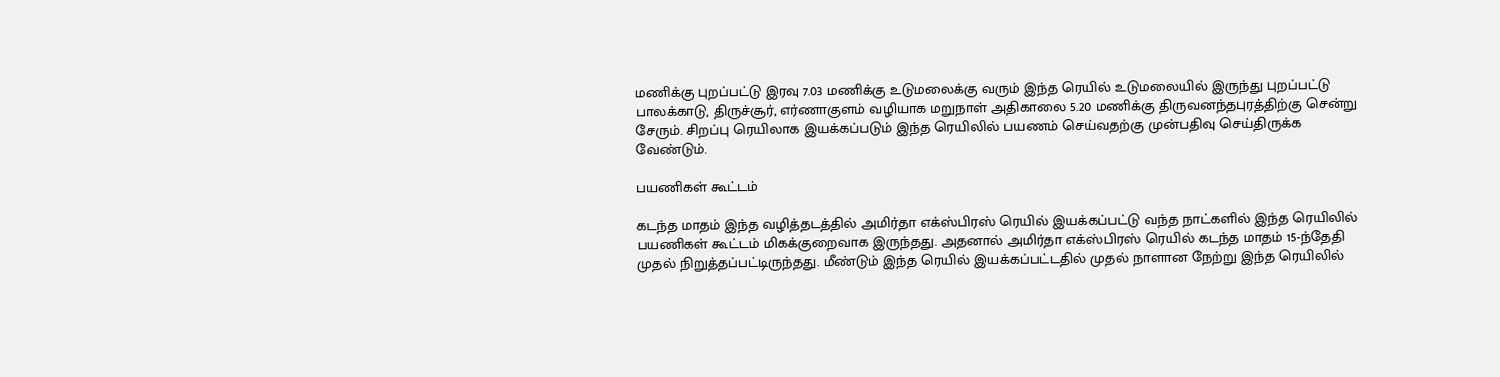மணிக்கு புறப்பட்டு இரவு 7.03 மணிக்கு உடுமலைக்கு வரும் இந்த ரெயில் உடுமலையில் இருந்து புறப்பட்டு பாலக்காடு, திருச்சூர், எர்ணாகுளம் வழியாக மறுநாள் அதிகாலை 5.20 மணிக்கு திருவனந்தபுரத்திற்கு சென்று சேரும். சிறப்பு ரெயிலாக இயக்கப்படும் இந்த ரெயிலில் பயணம் செய்வதற்கு முன்பதிவு செய்திருக்க வேண்டும்.

பயணிகள் கூட்டம்

கடந்த மாதம் இந்த வழித்தடத்தில் அமிர்தா எக்ஸ்பிரஸ் ரெயில் இயக்கப்பட்டு வந்த நாட்களில் இந்த ரெயிலில் பயணிகள் கூட்டம் மிகக்குறைவாக இருந்தது. அதனால் அமிர்தா எக்ஸ்பிரஸ் ரெயில் கடந்த மாதம் 15-ந்தேதி முதல் நிறுத்தப்பட்டிருந்தது. மீண்டும் இந்த ரெயில் இயக்கப்பட்டதில் முதல் நாளான நேற்று இந்த ரெயிலில்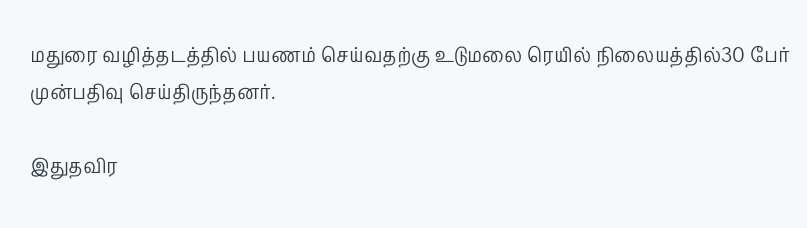மதுரை வழித்தடத்தில் பயணம் செய்வதற்கு உடுமலை ரெயில் நிலையத்தில்30 பேர் முன்பதிவு செய்திருந்தனர்.

இதுதவிர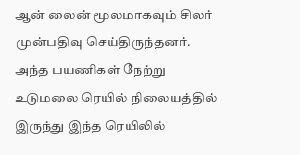ஆன் லைன் மூலமாகவும் சிலர் முன்பதிவு செய்திருந்தனர். அந்த பயணிகள் நேற்று உடுமலை ரெயில் நிலையத்தில் இருந்து இந்த ரெயிலில்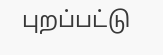புறப்பட்டு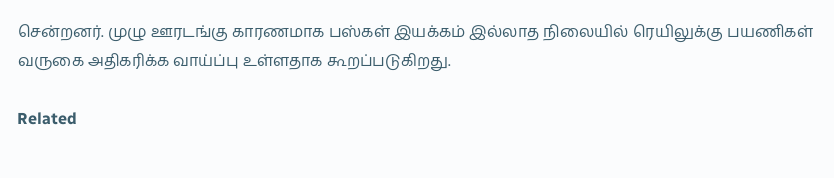சென்றனர். முழு ஊரடங்கு காரணமாக பஸ்கள் இயக்கம் இல்லாத நிலையில் ரெயிலுக்கு பயணிகள் வருகை அதிகரிக்க வாய்ப்பு உள்ளதாக கூறப்படுகிறது.

Related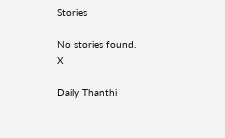Stories

No stories found.
X

Daily Thanthi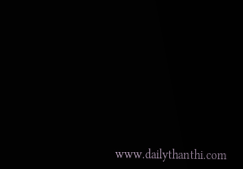www.dailythanthi.com